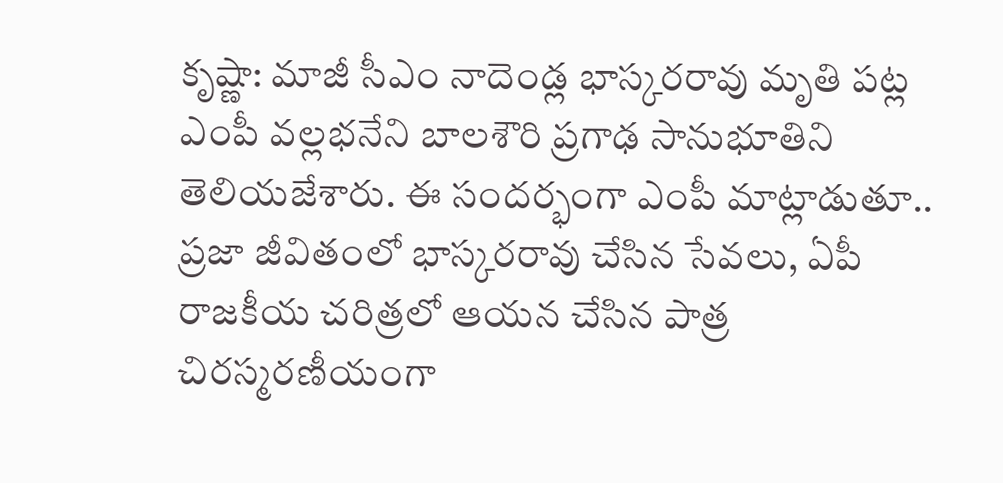కృష్ణా: మాజీ సీఎం నాదెండ్ల భాస్కరరావు మృతి పట్ల ఎంపీ వల్లభనేని బాలశౌరి ప్రగాఢ సానుభూతిని తెలియజేశారు. ఈ సందర్భంగా ఎంపీ మాట్లాడుతూ.. ప్రజా జీవితంలో భాస్కరరావు చేసిన సేవలు, ఏపీ రాజకీయ చరిత్రలో ఆయన చేసిన పాత్ర చిరస్మరణీయంగా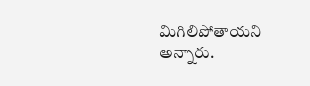మిగిలిపోతాయని అన్నారు.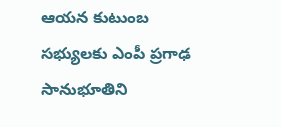ఆయన కుటుంబ సభ్యులకు ఎంపీ ప్రగాఢ సానుభూతిని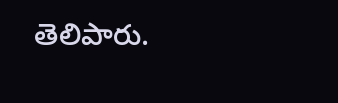తెలిపారు.